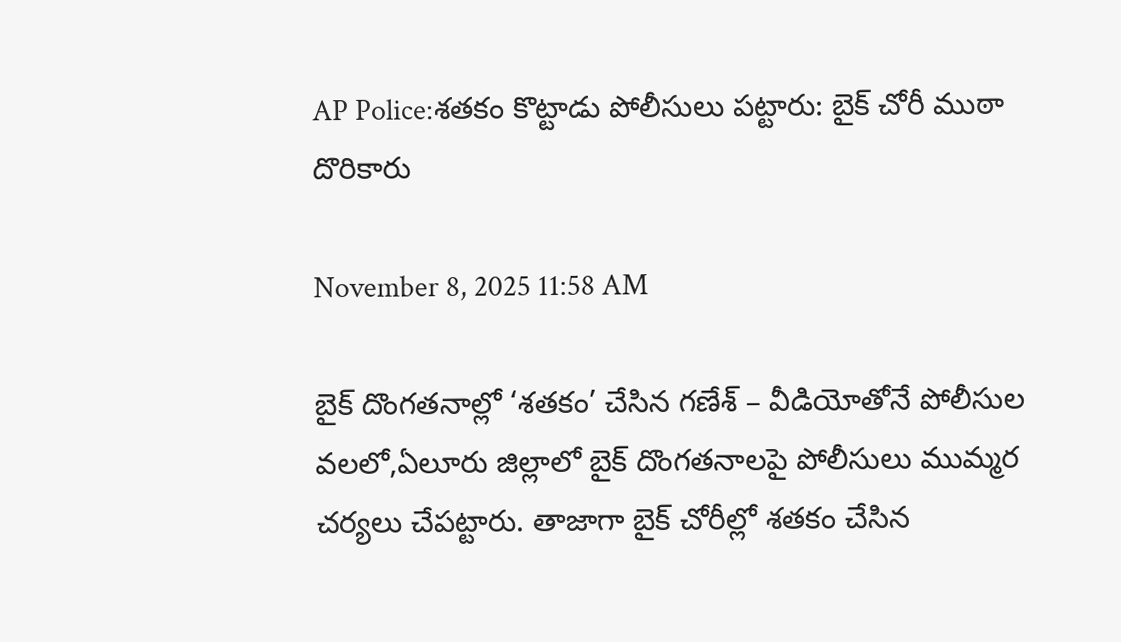AP Police:శతకం కొట్టాడు పోలీసులు పట్టారు: బైక్ చోరీ ముఠా దొరికారు

November 8, 2025 11:58 AM

బైక్‌ దొంగతనాల్లో ‘శతకం’ చేసిన గణేశ్‌ – వీడియోతోనే పోలీసుల వలలో,ఏలూరు జిల్లాలో బైక్‌ దొంగతనాలపై పోలీసులు ముమ్మర చర్యలు చేపట్టారు. తాజాగా బైక్‌ చోరీల్లో శతకం చేసిన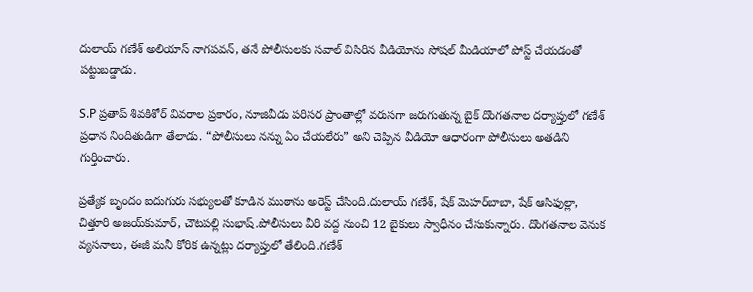దులాయ్‌ గణేశ్‌ అలియాస్‌ నాగపవన్‌, తనే పోలీసులకు సవాల్‌ విసిరిన వీడియోను సోషల్ మీడియాలో పోస్ట్‌ చేయడంతో పట్టుబడ్డాడు.

S.P ప్రతాప్‌ శివకిశోర్‌ వివరాల ప్రకారం, నూజివీడు పరిసర ప్రాంతాల్లో వరుసగా జరుగుతున్న బైక్‌ దొంగతనాల దర్యాప్తులో గణేశ్‌ ప్రధాన నిందితుడిగా తేలాడు. “పోలీసులు నన్ను ఏం చేయలేరు” అని చెప్పిన వీడియో ఆధారంగా పోలీసులు అతడిని గుర్తించారు.

ప్రత్యేక బృందం ఐదుగురు సభ్యులతో కూడిన ముఠాను అరెస్ట్ చేసింది.దులాయ్‌ గణేశ్‌, షేక్‌ మెహర్‌బాబా, షేక్‌ ఆసిఫుల్లా, చిత్తూరి అజయ్‌కుమార్‌, చౌటపల్లి సుభాష్‌.పోలీసులు వీరి వద్ద నుంచి 12 బైకులు స్వాధీనం చేసుకున్నారు. దొంగతనాల వెనుక వ్యసనాలు, ఈజీ మనీ కోరిక ఉన్నట్లు దర్యాప్తులో తేలింది.గణేశ్‌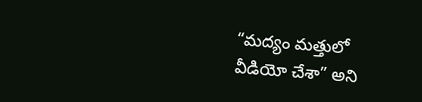“మద్యం మత్తులో వీడియో చేశా” అని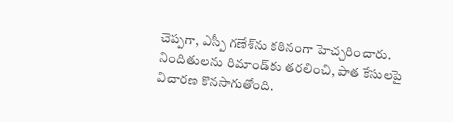చెప్పగా, ఎస్పీ గణేశ్‌ను కఠినంగా హెచ్చరించారు. నిందితులను రిమాండ్‌కు తరలించి, పాత కేసులపై విచారణ కొనసాగుతోంది.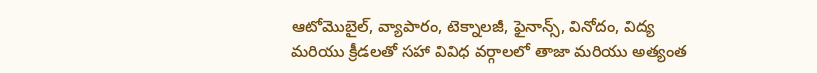ఆటోమొబైల్, వ్యాపారం, టెక్నాలజీ, ఫైనాన్స్, వినోదం, విద్య మరియు క్రీడలతో సహా వివిధ వర్గాలలో తాజా మరియు అత్యంత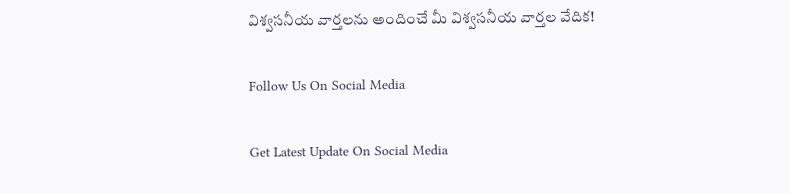విశ్వసనీయ వార్తలను అందించే మీ విశ్వసనీయ వార్తల వేదిక!

Follow Us On Social Media

Get Latest Update On Social Media